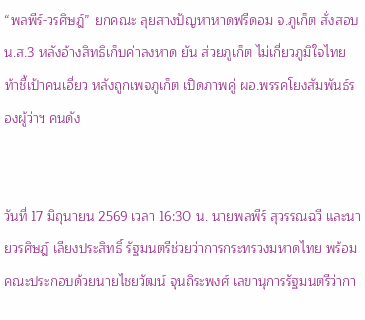“พลพีร์-วรศิษฎ์” ยกคณะ ลุยสางปัญหาหาดฟรีดอม จ.ภูเก็ต สั่งสอบ น.ส.3 หลังอ้างสิทธิเก็บค่าลงหาด ยัน ส่วยภูเก็ต ไม่เกี่ยวภูมิใจไทย ท้าชี้เป้าคนเอี่ยว หลังถูกเพจภูเก็ต เปิดภาพคู่ ผอ.พรรคโยงสัมพันธ์รองผู้ว่าฯ คนดัง


วันที่ 17 มิถุนายน 2569 เวลา 16:30 น. นายพลพีร์ สุวรรณฉวี และนายวรศิษฎ์ เลียงประสิทธิ์ รัฐมนตรีช่วยว่าการกระทรวงมหาดไทย พร้อมคณะประกอบด้วยนายไชยวัฒน์ จุนถิระพงศ์ เลขานุการรัฐมนตรีว่ากา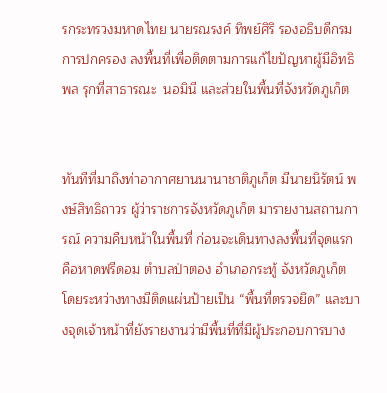รกระทรวงมหาดไทย นายรณรงค์ ทิพย์ศิริ รองอธิบดีกรมการปกครอง ลงพื้นที่เพื่อติดตามการแก้ไขปัญหาผู้มีอิทธิพล รุกที่สาธารณะ  นอมินี และส่วยในพื้นที่จังหวัดภูเก็ต


ทันทีที่มาถึงท่าอากาศยานนานาชาติภูเก็ต มีนายนิรัตน์ พงษ์สิทธิถาวร ผู้ว่าราชการจังหวัดภูเก็ต มารายงานสถานการณ์ ความคืบหน้าในพื้นที่ ก่อนจะเดินทางลงพื้นที่จุดแรกคือหาดฟรีดอม ตำบลป่าตอง อำเภอกระทู้ จังหวัดภูเก็ต โดยระหว่างทางมีติดแผ่นป้ายเป็น “พื้นที่ตรวจยึด” และบางจุดเจ้าหน้าที่ยังรายงานว่ามีพื้นที่ที่มีผู้ประกอบการบาง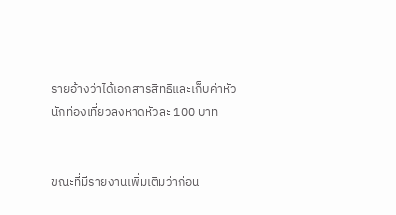รายอ้างว่าได้เอกสารสิทธิและเก็บค่าหัวนักท่องเที่ยวลงหาดหัวละ 100 บาท


ขณะที่มีรายงานเพิ่มเติมว่าก่อน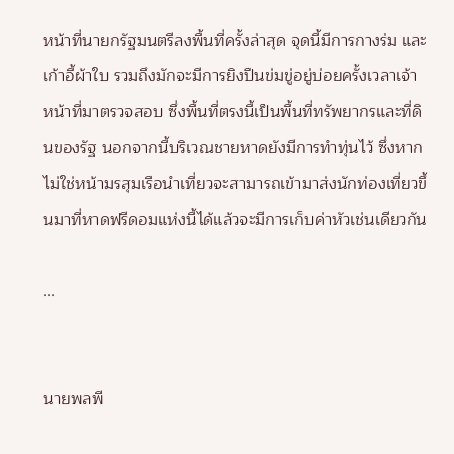หน้าที่นายกรัฐมนตรีลงพื้นที่ครั้งล่าสุด จุดนี้มีการกางร่ม และเก้าอี้ผ้าใบ รวมถึงมักจะมีการยิงปืนข่มขู่อยู่บ่อยครั้งเวลาเจ้าหน้าที่มาตรวจสอบ ซึ่งพื้นที่ตรงนี้เป็นพื้นที่ทรัพยากรและที่ดินของรัฐ นอกจากนี้บริเวณชายหาดยังมีการทำทุ่นไว้ ซึ่งหากไม่ใช่หน้ามรสุมเรือนำเที่ยวจะสามารถเข้ามาส่งนักท่องเที่ยวขึ้นมาที่หาดฟรีดอมแห่งนี้ได้แล้วจะมีการเก็บค่าหัวเช่นเดียวกัน

...


นายพลพี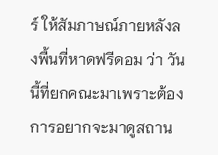ร์ ให้สัมภาษณ์ภายหลังลงพื้นที่หาดฟรีดอม ว่า วันนี้ที่ยกคณะมาเพราะต้องการอยากจะมาดูสถาน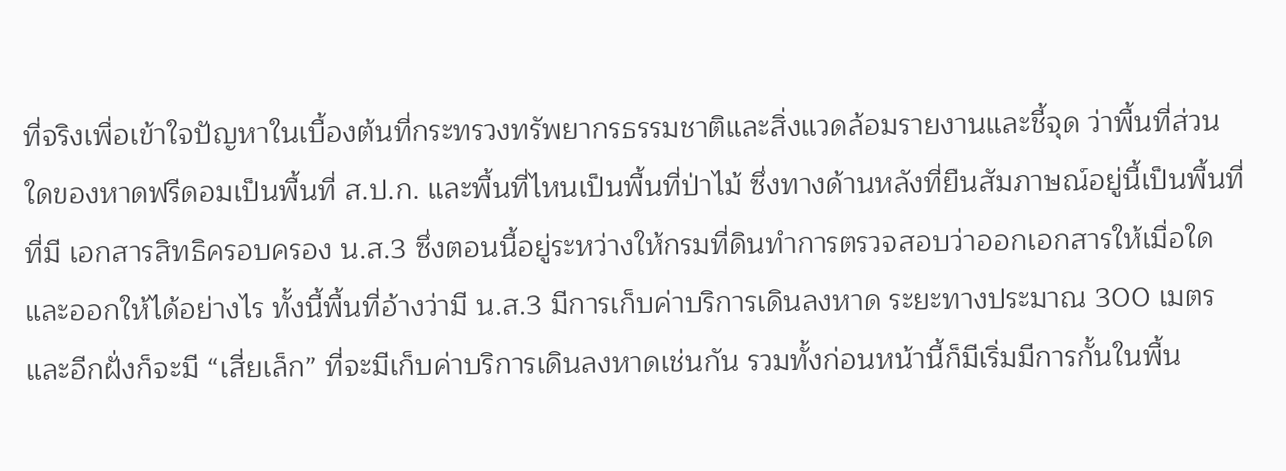ที่จริงเพื่อเข้าใจปัญหาในเบื้องต้นที่กระทรวงทรัพยากรธรรมชาติและสิ่งแวดล้อมรายงานและชี้จุด ว่าพื้นที่ส่วนใดของหาดฟรีดอมเป็นพื้นที่ ส.ป.ก. และพื้นที่ไหนเป็นพื้นที่ป่าไม้ ซึ่งทางด้านหลังที่ยืนสัมภาษณ์อยู่นี้เป็นพื้นที่ที่มี เอกสารสิทธิครอบครอง น.ส.3 ซึ่งตอนนี้อยู่ระหว่างให้กรมที่ดินทำการตรวจสอบว่าออกเอกสารให้เมื่อใด และออกให้ได้อย่างไร ทั้งนี้พื้นที่อ้างว่ามี น.ส.3 มีการเก็บค่าบริการเดินลงหาด ระยะทางประมาณ 300 เมตร และอีกฝั่งก็จะมี “เสี่ยเล็ก” ที่จะมีเก็บค่าบริการเดินลงหาดเช่นกัน รวมทั้งก่อนหน้านี้ก็มีเริ่มมีการกั้นในพื้น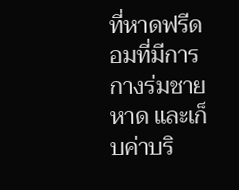ที่หาดฟรีดอมที่มีการกางร่มชายหาด และเก็บค่าบริ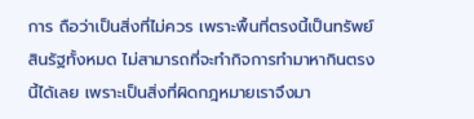การ ถือว่าเป็นสิ่งที่ไม่ควร เพราะพื้นที่ตรงนี้เป็นทรัพย์สินรัฐทั้งหมด ไม่สามารถที่จะทำกิจการทำมาหากินตรงนี้ได้เลย เพราะเป็นสิ่งที่ผิดกฎหมายเราจึงมา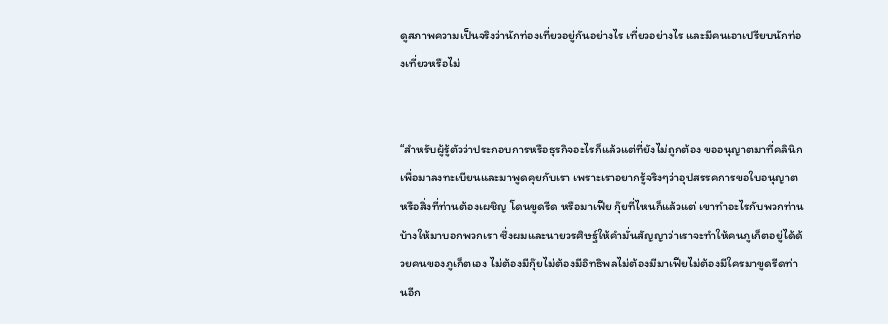ดูสภาพความเป็นจริงว่านักท่องเที่ยวอยู่กันอย่างไร เที่ยวอย่างไร และมีคนเอาเปรียบนักท่องเที่ยวหรือไม่


“สำหรับผู้รู้ตัวว่าประกอบการหรือธุรกิจอะไรก็แล้วแต่ที่ยังไม่ถูกต้อง ขออนุญาตมาที่คลินิก เพื่อมาลงทะเบียนและมาพูดคุยกับเรา เพราะเราอยากรู้จริงๆว่าอุปสรรคการขอใบอนุญาต หรือสิ่งที่ท่านต้องเผชิญ โดนขูดรีด หรือมาเฟีย กุ๊ยที่ไหนก็แล้วแต่ เขาทำอะไรกับพวกท่านบ้างให้มาบอกพวกเรา ซึ่งผมและนายวรศิษฐ์ให้คำมั่นสัญญาว่าเราจะทำให้คนภูเก็ตอยู่ได้ด้วยคนของภูเก็ตเอง ไม่ต้องมีกุ๊ยไม่ต้องมีอิทธิพลไม่ต้องมีมาเฟียไม่ต้องมีใครมาขูดรีดท่านอีก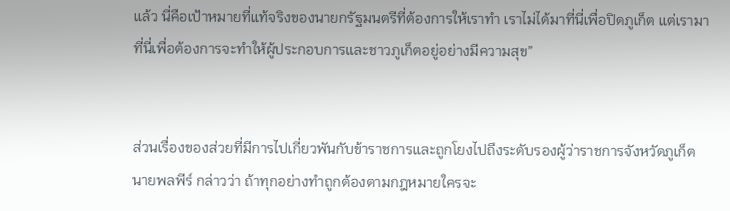แล้ว นี่คือเป้าหมายที่แท้จริงของนายกรัฐมนตรีที่ต้องการให้เราทำ เราไม่ได้มาที่นี่เพื่อปิดภูเก็ต แต่เรามาที่นี่เพื่อต้องการจะทำให้ผู้ประกอบการและชาวภูเก็ตอยู่อย่างมีความสุข”


ส่วนเรื่องของส่วยที่มีการไปเกี่ยวพันกับข้าราชการและถูกโยงไปถึงระดับรองผู้ว่าราชการจังหวัดภูเก็ต นายพลพีร์ กล่าวว่า ถ้าทุกอย่างทำถูกต้องตามกฎหมายใครจะ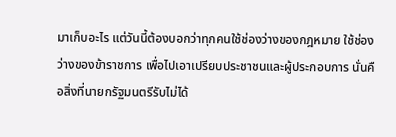มาเก็บอะไร แต่วันนี้ต้องบอกว่าทุกคนใช้ช่องว่างของกฎหมาย ใช้ช่องว่างของข้าราชการ เพื่อไปเอาเปรียบประชาชนและผู้ประกอบการ นั่นคือสิ่งที่นายกรัฐมนตรีรับไม่ได้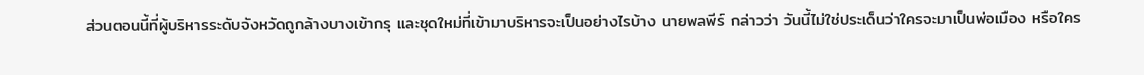ส่วนตอนนี้ที่ผู้บริหารระดับจังหวัดถูกล้างบางเข้ากรุ และชุดใหม่ที่เข้ามาบริหารจะเป็นอย่างไรบ้าง นายพลพีร์ กล่าวว่า วันนี้ไม่ใช่ประเด็นว่าใครจะมาเป็นพ่อเมือง หรือใคร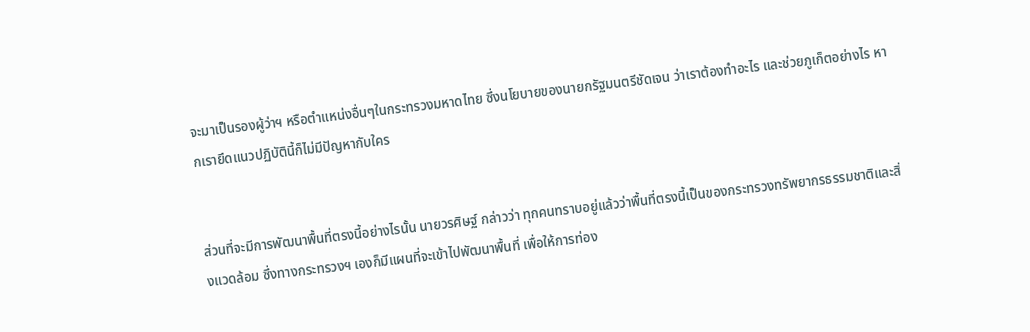จะมาเป็นรองผู้ว่าฯ หรือตำแหน่งอื่นๆในกระทรวงมหาดไทย ซึ่งนโยบายของนายกรัฐมนตรีชัดเจน ว่าเราต้องทำอะไร และช่วยภูเก็ตอย่างไร หากเรายึดแนวปฏิบัตินี้ก็ไม่มีปัญหากับใคร


ส่วนที่จะมีการพัฒนาพื้นที่ตรงนี้อย่างไรนั้น นายวรศิษฐ์ กล่าวว่า ทุกคนทราบอยู่แล้วว่าพื้นที่ตรงนี้เป็นของกระทรวงทรัพยากรธรรมชาติและสิ่งแวดล้อม ซึ่งทางกระทรวงฯ เองก็มีแผนที่จะเข้าไปพัฒนาพื้นที่ เพื่อให้การท่อง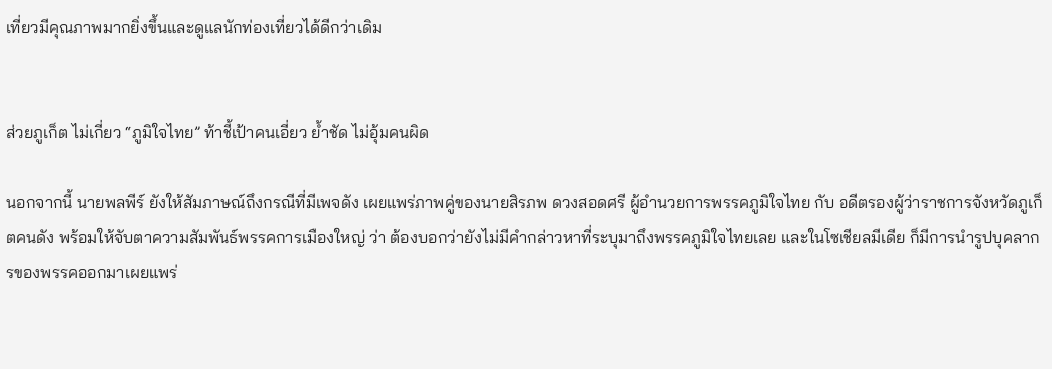เที่ยวมีคุณภาพมากยิ่งขึ้นและดูแลนักท่องเที่ยวได้ดีกว่าเดิม


ส่วยภูเก็ต ไม่เกี่ยว “ภูมิใจไทย” ท้าชี้เป้าคนเอี่ยว ย้ำชัด ไม่อุ้มคนผิด

นอกจากนี้ นายพลพีร์ ยังให้สัมภาษณ์ถึงกรณีที่มีเพจดัง เผยแพร่ภาพคู่ของนายสิรภพ ดวงสอดศรี ผู้อำนวยการพรรคภูมิใจไทย กับ อดีตรองผู้ว่าราชการจังหวัดภูเก็ตคนดัง พร้อมให้จับตาความสัมพันธ์พรรคการเมืองใหญ่ ว่า ต้องบอกว่ายังไม่มีคำกล่าวหาที่ระบุมาถึงพรรคภูมิใจไทยเลย และในโซเชียลมีเดีย ก็มีการนำรูปบุคลากรของพรรคออกมาเผยแพร่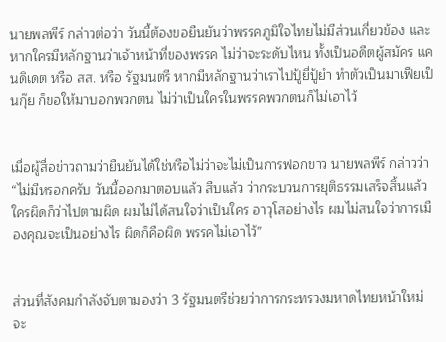นายพลพีร์ กล่าวต่อว่า วันนี้ต้องขอยืนยันว่าพรรคภูมิใจไทยไม่มีส่วนเกี่ยวข้อง และหากใครมีหลักฐานว่าเจ้าหน้าที่ของพรรค ไม่ว่าจะระดับไหน ทั้งเป็นอดีตผู้สมัคร แคนดิเดต หรือ สส. หรือ รัฐมนตรี หากมีหลักฐานว่าเราไปปู้ยี่ปู้ยำ ทำตัวเป็นมาเฟียเป็นกุ๊ย ก็ขอให้มาบอกพวกตน ไม่ว่าเป็นใครในพรรคพวกตนก็ไม่เอาไว้


เมื่อผู้สื่อข่าวถามว่ายืนยันได้ใช่หรือไม่ว่าจะไม่เป็นการฟอกขาว นายพลพีร์ กล่าวว่า “ไม่มีหรอกครับ วันนี้ออกมาตอบแล้ว สืบแล้ว ว่ากระบวนการยุติธรรมเสร็จสิ้นแล้ว ใครผิดก็ว่าไปตามผิด ผมไม่ได้สนใจว่าเป็นใคร อาวุโสอย่างไร ผมไม่สนใจว่าการเมืองคุณจะเป็นอย่างไร ผิดก็คือผิด พรรคไม่เอาไว้”


ส่วนที่สังคมกำลังจับตามองว่า 3 รัฐมนตรีช่วยว่าการกระทรวงมหาดไทยหน้าใหม่ จะ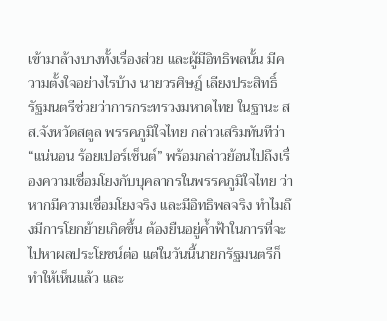เข้ามาล้างบางทั้งเรื่องส่วย และผู้มีอิทธิพลนั้น มีความตั้งใจอย่างไรบ้าง นายวรศิษฎ์ เลียงประสิทธิ์ รัฐมนตรีช่วยว่าการกระทรวงมหาดไทย ในฐานะ สส.จังหวัดสตูล พรรคภูมิใจไทย กล่าวเสริมทันทีว่า “แน่นอน ร้อยเปอร์เซ็นต์” พร้อมกล่าวย้อนไปถึงเรื่องความเชื่อมโยงกับบุคลากรในพรรคภูมิใจไทย ว่า หากมีความเชื่อมโยงจริง และมีอิทธิพลจริง ทำไมถึงมีการโยกย้ายเกิดขึ้น ต้องยืนอยู่ค้ำฟ้าในการที่จะไปหาผลประโยชน์ต่อ แต่ในวันนี้นายกรัฐมนตรีก็ทำให้เห็นแล้ว และ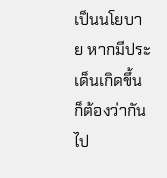เป็นนโยบาย หากมีประเด็นเกิดขึ้นก็ต้องว่ากันไป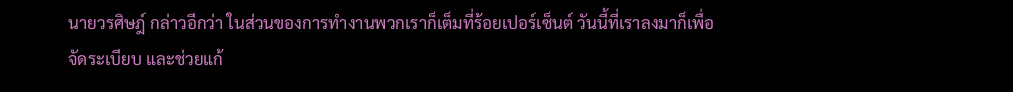นายวรศิษฎ์ กล่าวอีกว่า ในส่วนของการทำงานพวกเราก็เต็มที่ร้อยเปอร์เซ็นต์ วันนี้ที่เราลงมาก็เพื่อจัดระเบียบ และช่วยแก้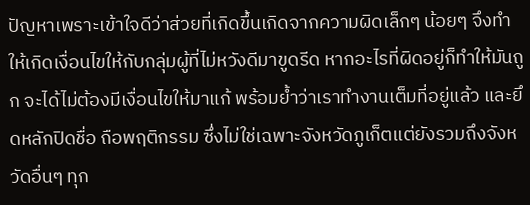ปัญหาเพราะเข้าใจดีว่าส่วยที่เกิดขึ้นเกิดจากความผิดเล็กๆ น้อยๆ จึงทำให้เกิดเงื่อนไขให้กับกลุ่มผู้ที่ไม่หวังดีมาขูดรีด หากอะไรที่ผิดอยู่ก็ทำให้มันถูก จะได้ไม่ต้องมีเงื่อนไขให้มาแก้ พร้อมย้ำว่าเราทำงานเต็มที่อยู่แล้ว และยึดหลักปิดชื่อ ถือพฤติกรรม ซึ่งไม่ใช่เฉพาะจังหวัดภูเก็ตแต่ยังรวมถึงจังหวัดอื่นๆ ทุก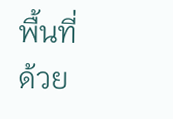พื้นที่ด้วย